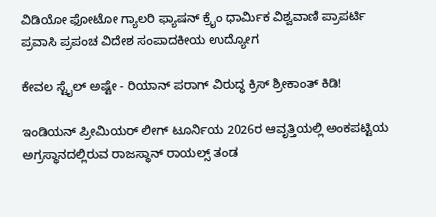ವಿಡಿಯೋ ಫೋಟೋ ಗ್ಯಾಲರಿ ಫ್ಯಾಷನ್ ಕ್ರೈಂ ಧಾರ್ಮಿಕ ವಿಶ್ವವಾಣಿ ಪ್ರಾಪರ್ಟಿ ಪ್ರವಾಸಿ ಪ್ರಪಂಚ ವಿದೇಶ ಸಂಪಾದಕೀಯ ಉದ್ಯೋಗ

ಕೇವಲ ಸ್ಟೈಲ್‌ ಅಷ್ಟೇ - ರಿಯಾನ್‌ ಪರಾಗ್‌ ವಿರುದ್ಧ ಕ್ರಿಸ್‌ ಶ್ರೀಕಾಂತ್‌ ಕಿಡಿ!

ಇಂಡಿಯನ್ ಪ್ರೀಮಿಯರ್‌ ಲೀಗ್‌ ಟೂರ್ನಿಯ 2026ರ ಆವೃತ್ತಿಯಲ್ಲಿ ಅಂಕಪಟ್ಟಿಯ ಅಗ್ರಸ್ಥಾನದಲ್ಲಿರುವ ರಾಜಸ್ಥಾನ್‌ ರಾಯಲ್ಸ್‌ ತಂಡ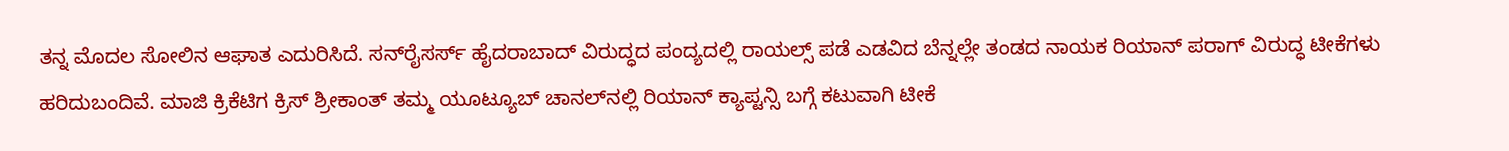ತನ್ನ ಮೊದಲ ಸೋಲಿನ ಆಘಾತ ಎದುರಿಸಿದೆ. ಸನ್‌ರೈಸರ್ಸ್‌ ಹೈದರಾಬಾದ್‌ ವಿರುದ್ಧದ ಪಂದ್ಯದಲ್ಲಿ ರಾಯಲ್ಸ್‌ ಪಡೆ ಎಡವಿದ ಬೆನ್ನಲ್ಲೇ ತಂಡದ ನಾಯಕ ರಿಯಾನ್‌ ಪರಾಗ್‌ ವಿರುದ್ಧ ಟೀಕೆಗಳು ಹರಿದುಬಂದಿವೆ. ಮಾಜಿ ಕ್ರಿಕೆಟಿಗ ಕ್ರಿಸ್‌ ಶ್ರೀಕಾಂತ್‌ ತಮ್ಮ ಯೂಟ್ಯೂಬ್‌ ಚಾನಲ್‌ನಲ್ಲಿ ರಿಯಾನ್‌ ಕ್ಯಾಪ್ಟನ್ಸಿ ಬಗ್ಗೆ ಕಟುವಾಗಿ ಟೀಕೆ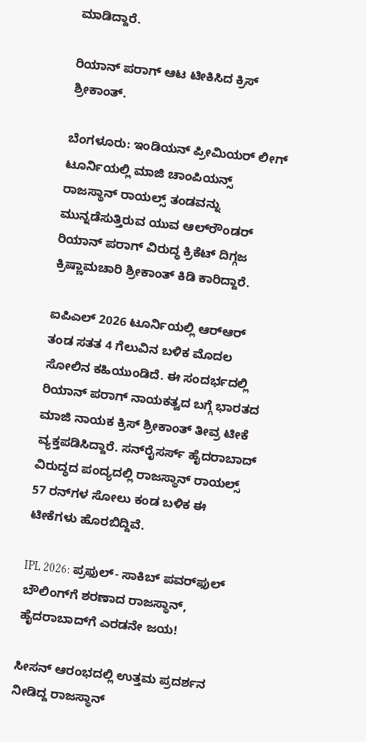ಮಾಡಿದ್ದಾರೆ.

ರಿಯಾನ್ ಪರಾಗ್‌ ಆಟ ಟೀಕಿಸಿದ ಕ್ರಿಸ್‌ ಶ್ರೀಕಾಂತ್‌.

ಬೆಂಗಳೂರು: ಇಂಡಿಯನ್ ಪ್ರೀಮಿಯರ್‌ ಲೀಗ್‌ ಟೂರ್ನಿಯಲ್ಲಿ ಮಾಜಿ ಚಾಂಪಿಯನ್ಸ್‌ ರಾಜಸ್ಥಾನ್‌ ರಾಯಲ್ಸ್‌ ತಂಡವನ್ನು ಮುನ್ನಡೆಸುತ್ತಿರುವ ಯುವ ಆಲ್‌ರೌಂಡರ್‌ ರಿಯಾನ್‌ ಪರಾಗ್‌ ವಿರುದ್ಧ ಕ್ರಿಕೆಟ್‌ ದಿಗ್ಗಜ ಕ್ರಿಷ್ಣಾಮಚಾರಿ ಶ್ರೀಕಾಂತ್‌ ಕಿಡಿ ಕಾರಿದ್ದಾರೆ.

ಐಪಿಎಲ್‌ 2026 ಟೂರ್ನಿಯಲ್ಲಿ ಆರ್‌ಆರ್‌ ತಂಡ ಸತತ 4 ಗೆಲುವಿನ ಬಳಿಕ ಮೊದಲ ಸೋಲಿನ ಕಹಿಯುಂಡಿದೆ. ಈ ಸಂದರ್ಭದಲ್ಲಿ ರಿಯಾನ್‌ ಪರಾಗ್‌ ನಾಯಕತ್ವದ ಬಗ್ಗೆ ಭಾರತದ ಮಾಜಿ ನಾಯಕ ಕ್ರಿಸ್‌ ಶ್ರೀಕಾಂತ್‌ ತೀವ್ರ ಟೀಕೆ ವ್ಯಕ್ತಪಡಿಸಿದ್ದಾರೆ. ಸನ್‌ರೈಸರ್ಸ್ ಹೈದರಾಬಾದ್‌ ವಿರುದ್ಧದ ಪಂದ್ಯದಲ್ಲಿ ರಾಜಸ್ಥಾನ್‌ ರಾಯಲ್ಸ್‌ 57 ರನ್‌ಗಳ ಸೋಲು ಕಂಡ ಬಳಿಕ ಈ ಟೀಕೆಗಳು ಹೊರಬಿದ್ದಿವೆ.

IPL 2026: ಪ್ರಫುಲ್‌- ಸಾಕಿಬ್‌ ಪವರ್‌ಫುಲ್‌ ಬೌಲಿಂಗ್‌ಗೆ ಶರಣಾದ ರಾಜಸ್ಥಾನ್‌, ಹೈದರಾಬಾದ್‌ಗೆ ಎರಡನೇ ಜಯ!

ಸೀಸನ್‌ ಆರಂಭದಲ್ಲಿ ಉತ್ತಮ ಪ್ರದರ್ಶನ ನೀಡಿದ್ದ ರಾಜಸ್ಥಾನ್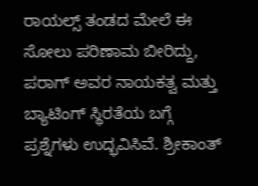ರಾಯಲ್ಸ್‌ ತಂಡದ ಮೇಲೆ ಈ ಸೋಲು ಪರಿಣಾಮ ಬೀರಿದ್ದು, ಪರಾಗ್‌ ಅವರ ನಾಯಕತ್ವ ಮತ್ತು ಬ್ಯಾಟಿಂಗ್‌ ಸ್ಥಿರತೆಯ ಬಗ್ಗೆ ಪ್ರಶ್ನೆಗಳು ಉದ್ಭವಿಸಿವೆ. ಶ್ರೀಕಾಂತ್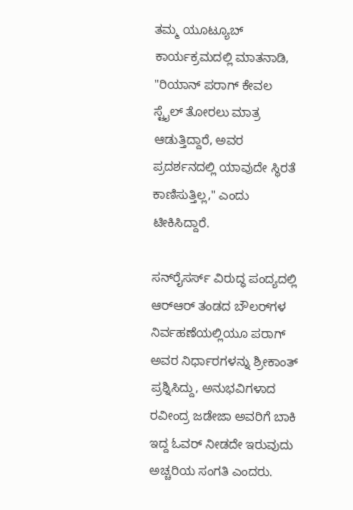ತಮ್ಮ ಯೂಟ್ಯೂಬ್ ಕಾರ್ಯಕ್ರಮದಲ್ಲಿ ಮಾತನಾಡಿ, "ರಿಯಾನ್ ಪರಾಗ್‌ ಕೇವಲ ಸ್ಟೈಲ್‌ ತೋರಲು ಮಾತ್ರ ಆಡುತ್ತಿದ್ದಾರೆ, ಅವರ ಪ್ರದರ್ಶನದಲ್ಲಿ ಯಾವುದೇ ಸ್ಥಿರತೆ ಕಾಣಿಸುತ್ತಿಲ್ಲ," ಎಂದು ಟೀಕಿಸಿದ್ದಾರೆ.

ಸನ್‌ರೈಸರ್ಸ್‌ ವಿರುದ್ಧ ಪಂದ್ಯದಲ್ಲಿ ಆರ್‌ಆರ್‌ ತಂಡದ ಬೌಲರ್‌ಗಳ ನಿರ್ವಹಣೆಯಲ್ಲಿಯೂ ಪರಾಗ್‌ ಅವರ ನಿರ್ಧಾರಗಳನ್ನು ಶ್ರೀಕಾಂತ್‌ ಪ್ರಶ್ನಿಸಿದ್ದು, ಅನುಭವಿಗಳಾದ ರವೀಂದ್ರ ಜಡೇಜಾ ಅವರಿಗೆ ಬಾಕಿ ಇದ್ದ ಓವರ್ ನೀಡದೇ ಇರುವುದು ಅಚ್ಚರಿಯ ಸಂಗತಿ ಎಂದರು.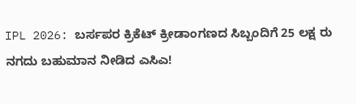IPL 2026: ಬರ್ಸಪರ ಕ್ರಿಕೆಟ್‌ ಕ್ರೀಡಾಂಗಣದ ಸಿಬ್ಬಂದಿಗೆ 25 ಲಕ್ಷ ರು ನಗದು ಬಹುಮಾನ ನೀಡಿದ ಎಸಿಎ!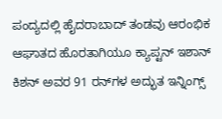ಪಂದ್ಯದಲ್ಲಿ ಹೈದರಾಬಾದ್ ತಂಡವು ಆರಂಭಿಕ ಆಘಾತದ ಹೊರತಾಗಿಯೂ ಕ್ಯಾಪ್ಟನ್‌ ಇಶಾನ್‌ ಕಿಶನ್‌ ಅವರ 91 ರನ್‌ಗಳ ಅದ್ಭುತ ಇನ್ನಿಂಗ್ಸ್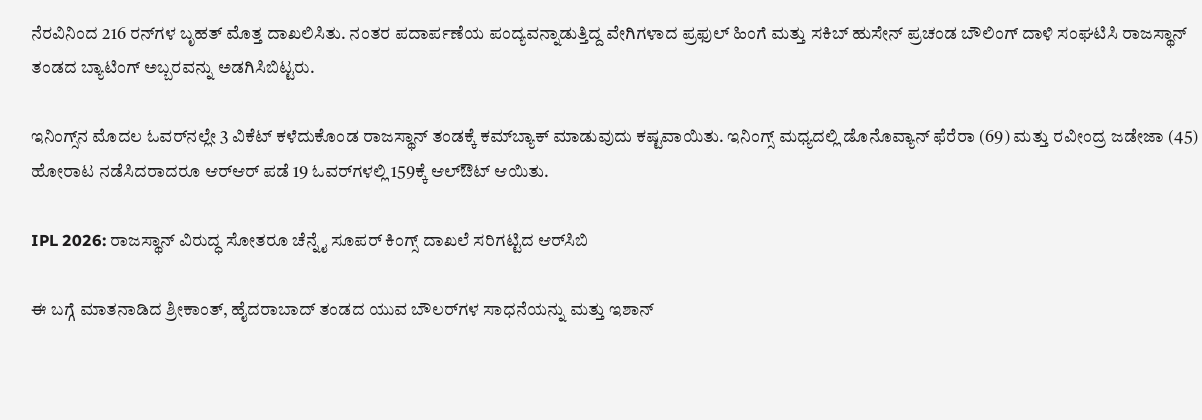ನೆರವಿನಿಂದ 216 ರನ್‌ಗಳ ಬೃಹತ್‌ ಮೊತ್ತ ದಾಖಲಿಸಿತು. ನಂತರ ಪದಾರ್ಪಣೆಯ ಪಂದ್ಯವನ್ನಾಡುತ್ತಿದ್ದ ವೇಗಿಗಳಾದ ಪ್ರಫುಲ್ ಹಿಂಗೆ ಮತ್ತು ಸಕಿಬ್ ಹುಸೇನ್ ಪ್ರಚಂಡ ಬೌಲಿಂಗ್ ದಾಳಿ ಸಂಘಟಿಸಿ ರಾಜಸ್ಥಾನ್ ತಂಡದ ಬ್ಯಾಟಿಂಗ್‌ ಅಬ್ಬರವನ್ನು ಅಡಗಿಸಿಬಿಟ್ಟರು.

ಇನಿಂಗ್ಸ್‌ನ ಮೊದಲ ಓವರ್‌ನಲ್ಲೇ 3 ವಿಕೆಟ್‌ ಕಳೆದುಕೊಂಡ ರಾಜಸ್ಥಾನ್ ತಂಡಕ್ಕೆ ಕಮ್‌ಬ್ಯಾಕ್‌ ಮಾಡುವುದು ಕಷ್ಟವಾಯಿತು. ಇನಿಂಗ್ಸ್‌ ಮಧ್ಯದಲ್ಲಿ ಡೊನೊವ್ಯಾನ್‌ ಫೆರೆರಾ (69) ಮತ್ತು ರವೀಂದ್ರ ಜಡೇಜಾ (45) ಹೋರಾಟ ನಡೆಸಿದರಾದರೂ ಆರ್‌ಆರ್‌ ಪಡೆ 19 ಓವರ್‌ಗಳಲ್ಲಿ 159ಕ್ಕೆ ಆಲ್‌ಔಟ್‌ ಆಯಿತು.

IPL 2026: ರಾಜಸ್ಥಾನ್‌ ವಿರುದ್ಧ ಸೋತರೂ ಚೆನ್ನೈ ಸೂಪರ್‌ ಕಿಂಗ್ಸ್‌ ದಾಖಲೆ ಸರಿಗಟ್ಟಿದ ಆರ್‌ಸಿಬಿ

ಈ ಬಗ್ಗೆ ಮಾತನಾಡಿದ ಶ್ರೀಕಾಂತ್, ಹೈದರಾಬಾದ್ ತಂಡದ ಯುವ ಬೌಲರ್‌ಗಳ ಸಾಧನೆಯನ್ನು ಮತ್ತು ಇಶಾನ್‌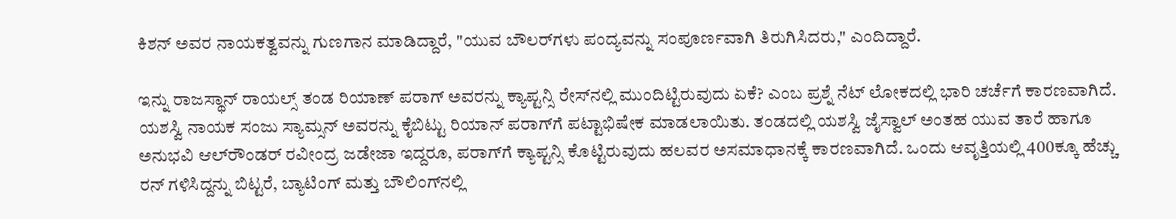ಕಿಶನ್ ಅವರ ನಾಯಕತ್ವವನ್ನು ಗುಣಗಾನ ಮಾಡಿದ್ದಾರೆ, "ಯುವ ಬೌಲರ್‌ಗಳು ಪಂದ್ಯವನ್ನು ಸಂಪೂರ್ಣವಾಗಿ ತಿರುಗಿಸಿದರು," ಎಂದಿದ್ದಾರೆ.

ಇನ್ನು ರಾಜಸ್ಥಾನ್‌ ರಾಯಲ್ಸ್‌ ತಂಡ ರಿಯಾಣ್‌ ಪರಾಗ್‌ ಅವರನ್ನು ಕ್ಯಾಪ್ಟನ್ಸಿ ರೇಸ್‌ನಲ್ಲಿ ಮುಂದಿಟ್ಟಿರುವುದು ಏಕೆ? ಎಂಬ ಪ್ರಶ್ನೆ ನೆಟ್‌ ಲೋಕದಲ್ಲಿ ಭಾರಿ ಚರ್ಚೆಗೆ ಕಾರಣವಾಗಿದೆ. ಯಶಸ್ವಿ ನಾಯಕ ಸಂಜು ಸ್ಯಾಮ್ಸನ್‌ ಅವರನ್ನು ಕೈಬಿಟ್ಟು ರಿಯಾನ್‌ ಪರಾಗ್‌ಗೆ ಪಟ್ಟಾಭಿಷೇಕ ಮಾಡಲಾಯಿತು. ತಂಡದಲ್ಲಿ ಯಶಸ್ವಿ ಜೈಸ್ವಾಲ್‌ ಅಂತಹ ಯುವ ತಾರೆ ಹಾಗೂ ಅನುಭವಿ ಆಲ್‌ರೌಂಡರ್‌ ರವೀಂದ್ರ ಜಡೇಜಾ ಇದ್ದರೂ, ಪರಾಗ್‌ಗೆ ಕ್ಯಾಪ್ಟನ್ಸಿ ಕೊಟ್ಟಿರುವುದು ಹಲವರ ಅಸಮಾಧಾನಕ್ಕೆ ಕಾರಣವಾಗಿದೆ. ಒಂದು ಆವೃತ್ತಿಯಲ್ಲಿ 400ಕ್ಕೂ ಹೆಚ್ಚು ರನ್‌ ಗಳಿಸಿದ್ದನ್ನು ಬಿಟ್ಟರೆ, ಬ್ಯಾಟಿಂಗ್‌ ಮತ್ತು ಬೌಲಿಂಗ್‌ನಲ್ಲಿ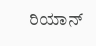ರಿಯಾನ್‌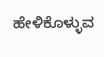ಹೇಳಿಕೊಳ್ಳುವ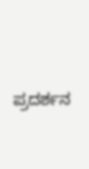ಪ್ರದರ್ಶನ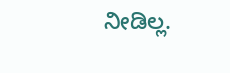ನೀಡಿಲ್ಲ.